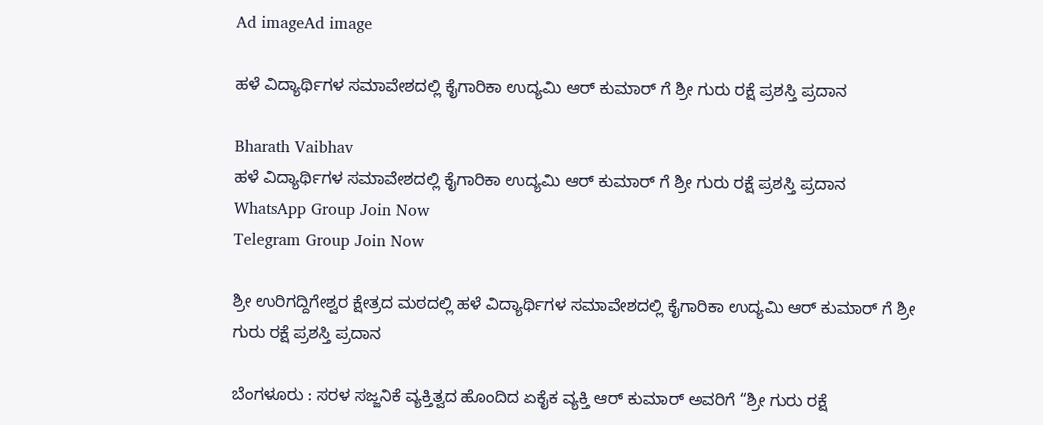Ad imageAd image

ಹಳೆ ವಿದ್ಯಾರ್ಥಿಗಳ ಸಮಾವೇಶದಲ್ಲಿ ಕೈಗಾರಿಕಾ ಉದ್ಯಮಿ ಆರ್ ಕುಮಾರ್ ಗೆ ಶ್ರೀ ಗುರು ರಕ್ಷೆ ಪ್ರಶಸ್ತಿ ಪ್ರದಾನ

Bharath Vaibhav
ಹಳೆ ವಿದ್ಯಾರ್ಥಿಗಳ ಸಮಾವೇಶದಲ್ಲಿ ಕೈಗಾರಿಕಾ ಉದ್ಯಮಿ ಆರ್ ಕುಮಾರ್ ಗೆ ಶ್ರೀ ಗುರು ರಕ್ಷೆ ಪ್ರಶಸ್ತಿ ಪ್ರದಾನ
WhatsApp Group Join Now
Telegram Group Join Now

ಶ್ರೀ ಉರಿಗದ್ದಿಗೇಶ್ವರ ಕ್ಷೇತ್ರದ ಮಠದಲ್ಲಿ ಹಳೆ ವಿದ್ಯಾರ್ಥಿಗಳ ಸಮಾವೇಶದಲ್ಲಿ ಕೈಗಾರಿಕಾ ಉದ್ಯಮಿ ಆರ್ ಕುಮಾರ್ ಗೆ ಶ್ರೀ ಗುರು ರಕ್ಷೆ ಪ್ರಶಸ್ತಿ ಪ್ರದಾನ

ಬೆಂಗಳೂರು : ಸರಳ ಸಜ್ಜನಿಕೆ ವ್ಯಕ್ತಿತ್ವದ ಹೊಂದಿದ ಏಕೈಕ ವ್ಯಕ್ತಿ ಆರ್ ಕುಮಾರ್ ಅವರಿಗೆ “ಶ್ರೀ ಗುರು ರಕ್ಷೆ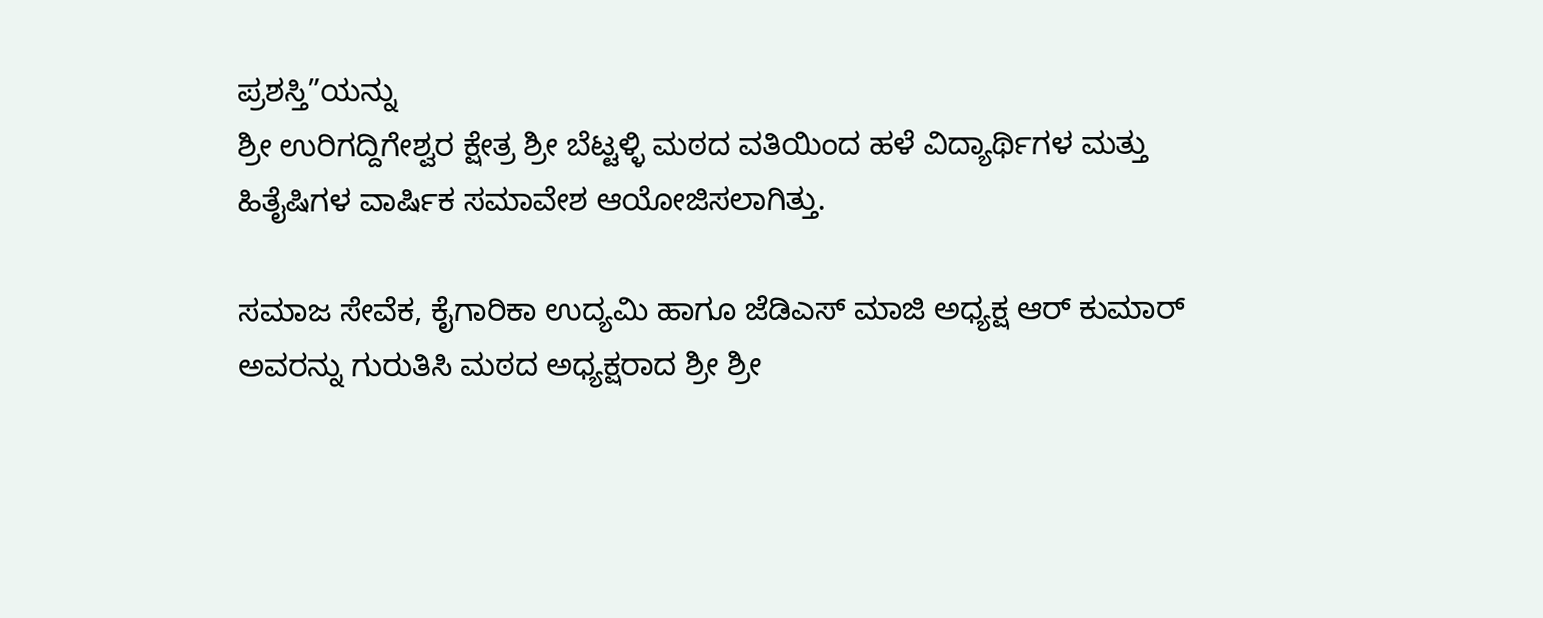ಪ್ರಶಸ್ತಿ”ಯನ್ನು
ಶ್ರೀ ಉರಿಗದ್ದಿಗೇಶ್ವರ ಕ್ಷೇತ್ರ ಶ್ರೀ ಬೆಟ್ಟಳ್ಳಿ ಮಠದ ವತಿಯಿಂದ ಹಳೆ ವಿದ್ಯಾರ್ಥಿಗಳ ಮತ್ತು ಹಿತೈಷಿಗಳ ವಾರ್ಷಿಕ ಸಮಾವೇಶ ಆಯೋಜಿಸಲಾಗಿತ್ತು.

ಸಮಾಜ ಸೇವೆಕ, ಕೈಗಾರಿಕಾ ಉದ್ಯಮಿ ಹಾಗೂ ಜೆಡಿಎಸ್ ಮಾಜಿ ಅಧ್ಯಕ್ಷ ಆರ್ ಕುಮಾರ್ ಅವರನ್ನು ಗುರುತಿಸಿ ಮಠದ ಅಧ್ಯಕ್ಷರಾದ ಶ್ರೀ ಶ್ರೀ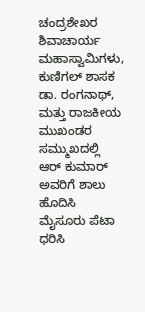ಚಂದ್ರಶೇಖರ ಶಿವಾಚಾರ್ಯ ಮಹಾಸ್ವಾಮಿಗಳು, ಕುಣಿಗಲ್ ಶಾಸಕ ಡಾ. ರಂಗನಾಥ್, ಮತ್ತು ರಾಜಕೀಯ ಮುಖಂಡರ ಸಮ್ಮುಖದಲ್ಲಿ ಆರ್ ಕುಮಾರ್ ಅವರಿಗೆ ಶಾಲು ಹೊದಿಸಿ ಮೈಸೂರು ಪೆಟಾ ಧರಿಸಿ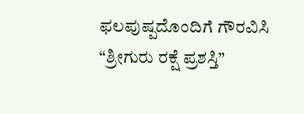ಫಲಪುಷ್ಪದೊಂದಿಗೆ ಗೌರವಿಸಿ “ಶ್ರೀಗುರು ರಕ್ಷೆ ಪ್ರಶಸ್ತಿ”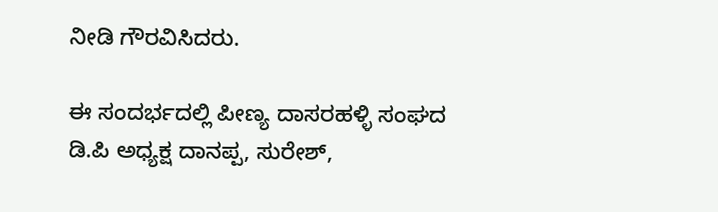ನೀಡಿ ಗೌರವಿಸಿದರು.

ಈ ಸಂದರ್ಭದಲ್ಲಿ ಪೀಣ್ಯ ದಾಸರಹಳ್ಳಿ ಸಂಘದ ಡಿ.ಪಿ ಅಧ್ಯಕ್ಷ ದಾನಪ್ಪ, ಸುರೇಶ್,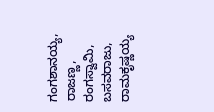ಗಂಗಶಾನಯ್ಯ, ರಾಜಣ್ಣ, ರಂಗಸ್ವಾಮಿ, ಬಸವರಾಜು, ರಾಮಕೃಷ್ಣಯ್ಯ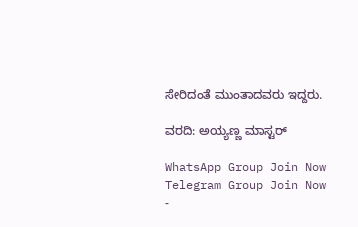ಸೇರಿದಂತೆ ಮುಂತಾದವರು ಇದ್ದರು.

ವರದಿ: ಅಯ್ಯಣ್ಣ ಮಾಸ್ಟರ್

WhatsApp Group Join Now
Telegram Group Join Now
-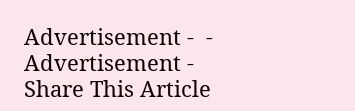Advertisement -  - Advertisement -
Share This Article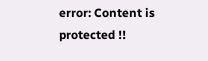error: Content is protected !!